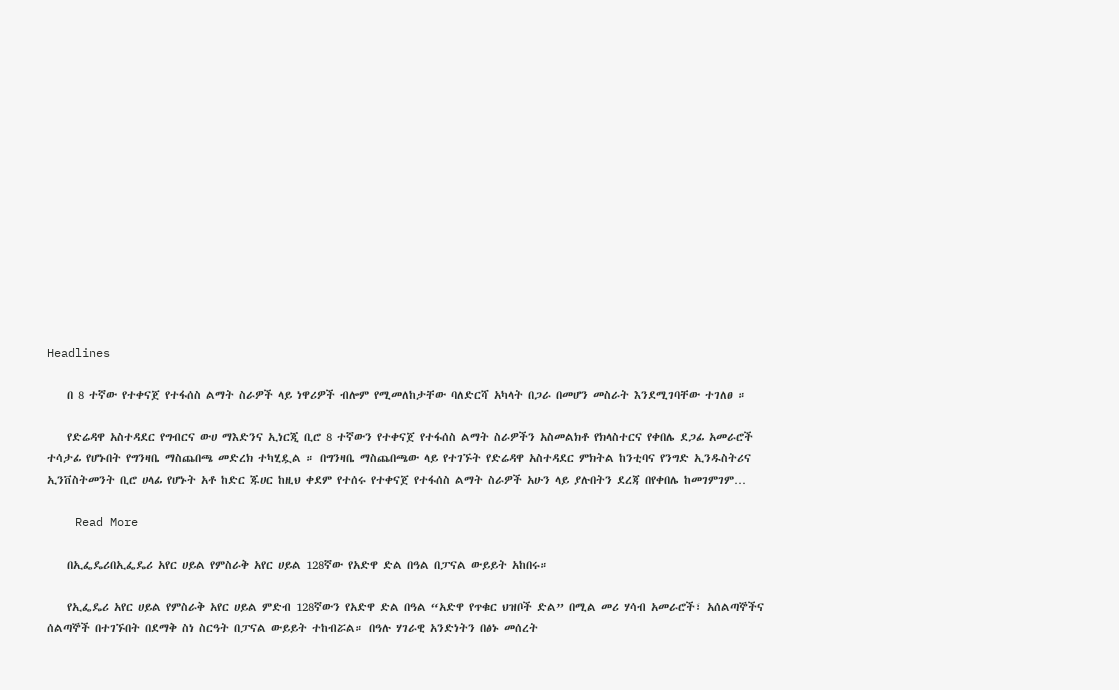Headlines

    በ 8 ተኛው የተቀናጀ የተፋሰስ ልማት ስራዎች ላይ ነዋሪዎች ብሎም የሚመለከታቸው ባለድርሻ አካላት በጋራ በመሆን መስራት እንደሚገባቸው ተገለፀ ።

    የድሬዳዋ አስተዳደር የግብርና ውሀ ማእድንና ኢነርጂ ቢሮ 8 ተኛውን የተቀናጀ የተፋሰስ ልማት ስራዎችን አስመልክቶ የክላስተርና የቀበሌ ደጋፊ አመራሮች ተሳታፊ የሆኑበት የግንዛቤ ማስጨበጫ መድረክ ተካሂዷል ። በግንዛቤ ማስጨበጫው ላይ የተገኙት የድሬዳዋ አስተዳደር ምክትል ከንቲባና የንግድ ኢንዱስትሪና ኢንቨስትመንት ቢሮ ሀላፊ የሆኑት አቶ ከድር ጁሀር ከዚህ ቀደም የተሰሩ የተቀናጀ የተፋሰስ ልማት ስራዎች አሁን ላይ ያሉበትን ደረጃ በየቀበሌ ከመገምገም…

    Read More

    በኢፌዴሪበኢፌዴሪ አየር ሀይል የምስራቅ አየር ሀይል 128ኛው የአድዋ ድል በዓል በፓናል ውይይት አከበሩ።

    የኢፌዴሪ አየር ሀይል የምስራቅ አየር ሀይል ምድብ 128ኛውን የአድዋ ድል በዓል “አድዋ የጥቁር ህዝቦች ድል” በሚል መሪ ሃሳብ አመራሮች፣ አሰልጣኞችና ሰልጣኞች በተገኙበት በደማቅ ስነ ስርዓት በፓናል ውይይት ተከብሯል። በዓሉ ሃገራዊ አንድነትን በፅኑ መሰረት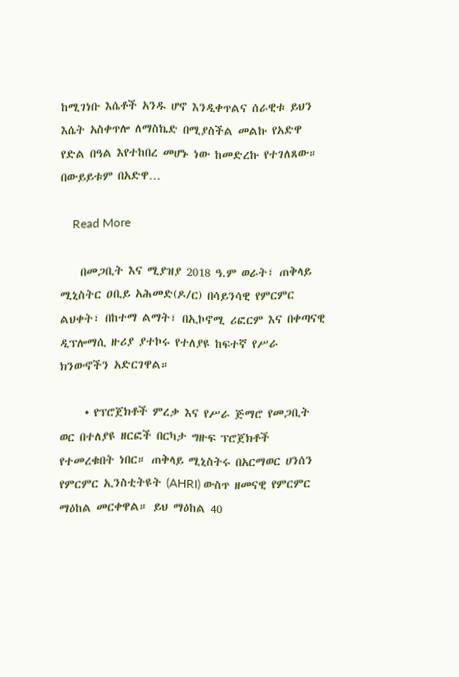ከሚገነቡ እሴቶች አንዱ ሆኖ እንዲቀጥልና ሰራዊቱ ይህን እሴት አስቀጥሎ ለማስኬድ በሚያስችል መልኩ የአድዋ የድል በዓል እየተከበረ መሆኑ ነው ከመድረኩ የተገለጸው። በውይይቱም በአድዋ…

    Read More

    በመጋቢት እና ሚያዝያ 2018 ዓ.ም ወራት፣ ጠቅላይ ሚኒስትር ዐቢይ አሕመድ(ዶ/ር) በሳይንሳዊ የምርምር ልህቀት፣ በከተማ ልማት፣ በኢኮኖሚ ሪፎርም እና በቀጣናዊ ዲፕሎማሲ ዙሪያ ያተኮሩ የተለያዩ ከፍተኛ የሥራ ክንውኖችን አድርገዋል።

     • የፕሮጀክቶች ምረቃ እና የሥራ ጅማሮ የመጋቢት ወር በተለያዩ ዘርፎች በርካታ ግዙፍ ፕሮጀክቶች የተመረቁበት ነበር። ጠቅላይ ሚኒስትሩ በአርማወር ሀንሰን የምርምር ኢንስቲትዩት (AHRI) ውስጥ ዘመናዊ የምርምር ማዕከል መርቀዋል። ይህ ማዕከል 40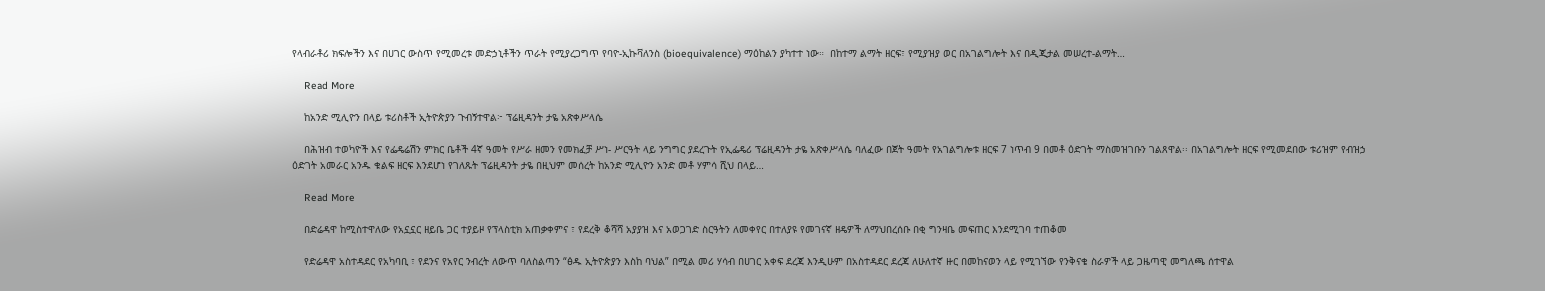የላብራቶሪ ክፍሎችን እና በሀገር ውስጥ የሚመረቱ መድኃኒቶችን ጥራት የሚያረጋግጥ የባዮ-ኢኩቫለንስ (bioequivalence) ማዕከልን ያካተተ ነው።  በከተማ ልማት ዘርፍ፣ የሚያዝያ ወር በአገልግሎት እና በዲጂታል መሠረተ-ልማት…

    Read More

    ከአንድ ሚሊዮን በላይ ቱሪስቶች ኢትዮጵያን ጉብኝተዋል፦ ፕሬዚዳንት ታዬ አጽቀሥላሴ

    በሕዝብ ተወካዮች እና የፌዴሬሽን ምክር ቤቶች 4ኛ ዓመት የሥራ ዘመን የመክፈቻ ሥነ- ሥርዓት ላይ ንግግር ያደረጉት የኢፌዴሪ ፕሬዚዳንት ታዬ አጽቀሥላሴ ባለፈው በጀት ዓመት የአገልግሎቱ ዘርፍ 7 ነጥብ 9 በመቶ ዕድገት ማስመዝገቡን ገልጸዋል፡፡ በአገልግሎት ዘርፍ የሚመደበው ቱሪዝም የብዝኃ ዕድገት አመራር አንዱ ቁልፍ ዘርፍ እንደሆነ የገለጹት ፕሬዚዳንት ታዬ በዚህም መሰረት ከአንድ ሚሊዮን አንድ መቶ ሃምሳ ሺህ በላይ…

    Read More

    በድሬዳዋ ከሚስተዋለው የአኗኗር ዘይቤ ጋር ተያይዞ የፕላስቲክ አጠቃቀምና ፣ የደረቅ ቆሻሻ አያያዝ እና አወጋገድ ስርዓትን ለመቀየር በተለያዩ የመገናኛ ዘዴዎች ለማህበረሰቡ በቂ ግንዛቤ መፍጠር እንደሚገባ ተጠቆመ

    የድሬዳዋ አስተዳደር የአካባቢ ፣ የደንና የአየር ንብረት ለውጥ ባለስልጣን “ፅዱ ኢትዮጵያን እስከ ባህል” በሚል መሪ ሃሳብ በሀገር አቀፍ ደረጃ እንዲሁም በአስተዳደር ደረጃ ለሁለተኛ ዙር በመከናወን ላይ የሚገኘው የንቅናቄ ስራዎች ላይ ጋዜጣዊ መግለጫ ሰተዋል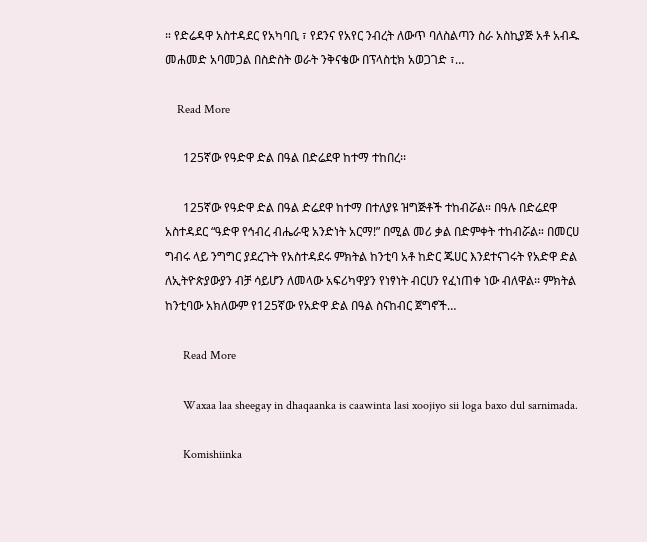። የድሬዳዋ አስተዳደር የአካባቢ ፣ የደንና የአየር ንብረት ለውጥ ባለስልጣን ስራ አስኪያጅ አቶ አብዱ መሐመድ አባመጋል በስድስት ወራት ንቅናቄው በፕላስቲክ አወጋገድ ፣…

    Read More

      125ኛው የዓድዋ ድል በዓል በድሬደዋ ከተማ ተከበረ፡፡

      125ኛው የዓድዋ ድል በዓል ድሬደዋ ከተማ በተለያዩ ዝግጅቶች ተከብሯል። በዓሉ በድሬደዋ አስተዳደር “ዓድዋ የኅብረ ብሔራዊ አንድነት አርማ!” በሚል መሪ ቃል በድምቀት ተከብሯል። በመርሀ ግብሩ ላይ ንግግር ያደረጉት የአስተዳደሩ ምክትል ከንቲባ አቶ ከድር ጁሀር እንደተናገሩት የአድዋ ድል ለኢትዮጵያውያን ብቻ ሳይሆን ለመላው አፍሪካዋያን የነፃነት ብርሀን የፈነጠቀ ነው ብለዋል፡፡ ምክትል ከንቲባው አክለውም የ125ኛው የአድዋ ድል በዓል ስናከብር ጀግኖች…

      Read More

      Waxaa laa sheegay in dhaqaanka is caawinta lasi xoojiyo sii loga baxo dul sarnimada.

      Komishiinka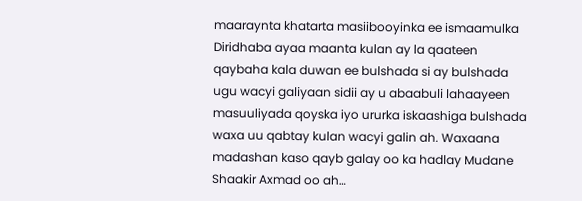maaraynta khatarta masiibooyinka ee ismaamulka Diridhaba ayaa maanta kulan ay la qaateen qaybaha kala duwan ee bulshada si ay bulshada ugu wacyi galiyaan sidii ay u abaabuli lahaayeen masuuliyada qoyska iyo ururka iskaashiga bulshada waxa uu qabtay kulan wacyi galin ah. Waxaana madashan kaso qayb galay oo ka hadlay Mudane Shaakir Axmad oo ah…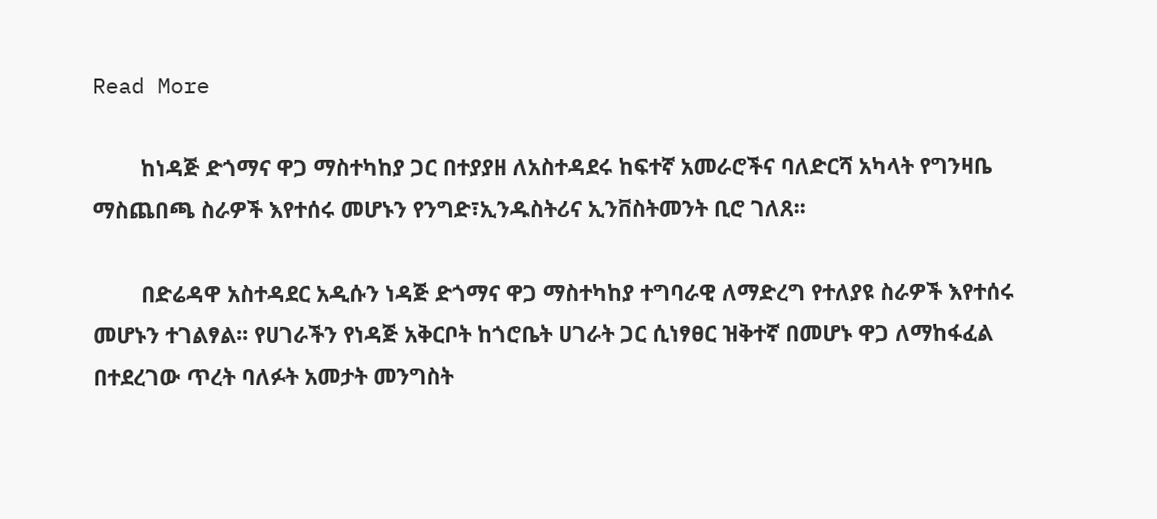Read More

        ከነዳጅ ድጎማና ዋጋ ማስተካከያ ጋር በተያያዘ ለአስተዳደሩ ከፍተኛ አመራሮችና ባለድርሻ አካላት የግንዛቤ ማስጨበጫ ስራዎች እየተሰሩ መሆኑን የንግድ፣ኢንዱስትሪና ኢንቨስትመንት ቢሮ ገለጸ፡፡

        በድሬዳዋ አስተዳደር አዲሱን ነዳጅ ድጎማና ዋጋ ማስተካከያ ተግባራዊ ለማድረግ የተለያዩ ስራዎች እየተሰሩ መሆኑን ተገልፃል፡፡ የሀገራችን የነዳጅ አቅርቦት ከጎሮቤት ሀገራት ጋር ሲነፃፀር ዝቅተኛ በመሆኑ ዋጋ ለማከፋፈል በተደረገው ጥረት ባለፉት አመታት መንግስት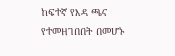ከፍተኛ የእዳ ጫና የተመዘገበበት በመሆኑ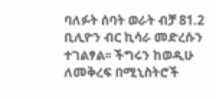ባለፉት ሰባት ወራት ብቻ 81.2 ቢሊዮን ብር ኪሳራ መድረሱን ተገልፃል፡፡ ችግሩን ከወዲሁ ለመቅረፍ በሚኒስትሮች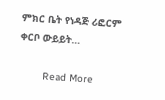ምክር ቤት የነዳጅ ሪፎርም ቀርቦ ውይይት…

        Read More